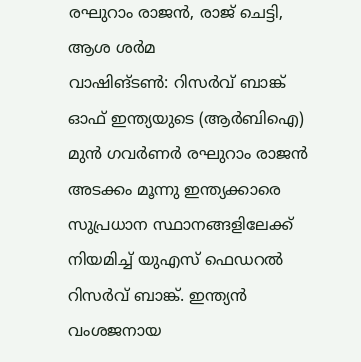രഘുറാം രാജൻ, രാജ് ചെട്ടി, ആശ ശർമ
വാഷിങ്ടൺ: റിസർവ് ബാങ്ക് ഓഫ് ഇന്ത്യയുടെ (ആർബിഐ) മുൻ ഗവർണർ രഘുറാം രാജൻ അടക്കം മൂന്നു ഇന്ത്യക്കാരെ സുപ്രധാന സ്ഥാനങ്ങളിലേക്ക് നിയമിച്ച് യുഎസ് ഫെഡറൽ റിസർവ് ബാങ്ക്. ഇന്ത്യൻ വംശജനായ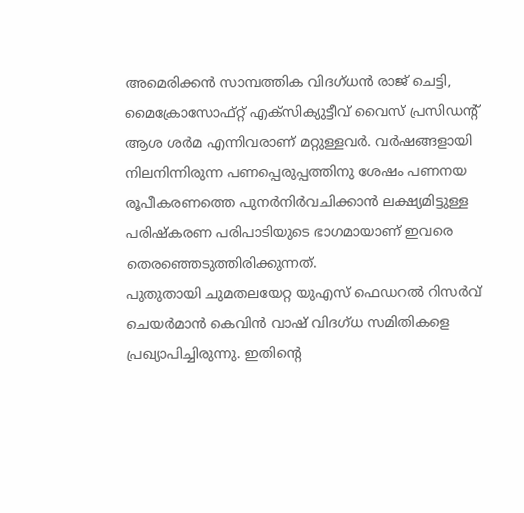അമെരിക്കൻ സാമ്പത്തിക വിദഗ്ധൻ രാജ് ചെട്ടി, മൈക്രോസോഫ്റ്റ് എക്സിക്യുട്ടീവ് വൈസ് പ്രസിഡന്റ് ആശ ശർമ എന്നിവരാണ് മറ്റുള്ളവർ. വർഷങ്ങളായി നിലനിന്നിരുന്ന പണപ്പെരുപ്പത്തിനു ശേഷം പണനയ രൂപീകരണത്തെ പുനർനിർവചിക്കാൻ ലക്ഷ്യമിട്ടുള്ള പരിഷ്കരണ പരിപാടിയുടെ ഭാഗമായാണ് ഇവരെ തെരഞ്ഞെടുത്തിരിക്കുന്നത്.
പുതുതായി ചുമതലയേറ്റ യുഎസ് ഫെഡറൽ റിസർവ് ചെയർമാൻ കെവിൻ വാഷ് വിദഗ്ധ സമിതികളെ പ്രഖ്യാപിച്ചിരുന്നു. ഇതിന്റെ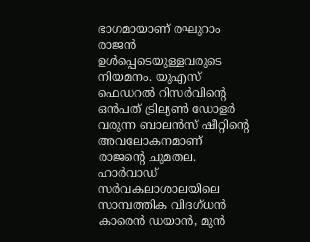ഭാഗമായാണ് രഘുറാം രാജൻ ഉൾപ്പെടെയുള്ളവരുടെ നിയമനം. യുഎസ് ഫെഡറൽ റിസർവിന്റെ ഒൻപത് ട്രില്യൺ ഡോളർ വരുന്ന ബാലൻസ് ഷീറ്റിന്റെ അവലോകനമാണ് രാജന്റെ ചുമതല. ഹാർവാഡ് സർവകലാശാലയിലെ സാമ്പത്തിക വിദഗ്ധൻ കാരെൻ ഡയാൻ, മുൻ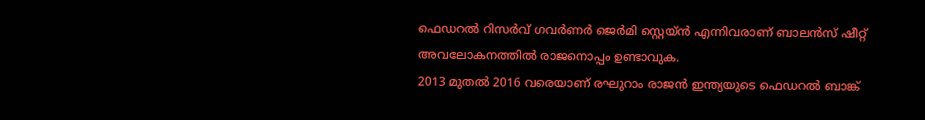ഫെഡറൽ റിസർവ് ഗവർണർ ജെർമി സ്റ്റെയ്ൻ എന്നിവരാണ് ബാലൻസ് ഷീറ്റ് അവലോകനത്തിൽ രാജനൊപ്പം ഉണ്ടാവുക.
2013 മുതൽ 2016 വരെയാണ് രഘുറാം രാജൻ ഇന്ത്യയുടെ ഫെഡറൽ ബാങ്ക്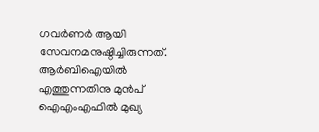ഗവർണർ ആയി സേവനമനുഷ്ഠിച്ചിരുന്നത്. ആർബിഐയിൽ എത്തുന്നതിനു മുൻപ് ഐഎംഎഫിൽ മുഖ്യ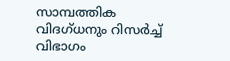സാമ്പത്തിക വിദഗ്ധനും റിസർച്ച് വിഭാഗം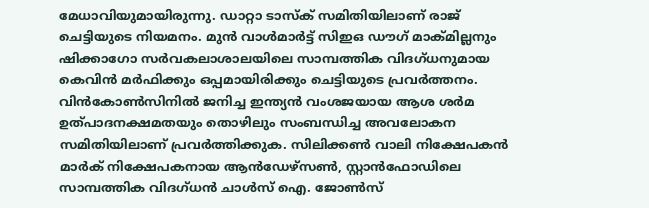മേധാവിയുമായിരുന്നു. ഡാറ്റാ ടാസ്ക് സമിതിയിലാണ് രാജ് ചെട്ടിയുടെ നിയമനം. മുൻ വാൾമാർട്ട് സിഇഒ ഡൗഗ് മാക്മില്ലനും ഷിക്കാഗോ സർവകലാശാലയിലെ സാമ്പത്തിക വിദഗ്ധനുമായ കെവിൻ മർഫിക്കും ഒപ്പമായിരിക്കും ചെട്ടിയുടെ പ്രവർത്തനം. വിൻകോൺസിനിൽ ജനിച്ച ഇന്ത്യൻ വംശജയായ ആശ ശർമ ഉത്പാദനക്ഷമതയും തൊഴിലും സംബന്ധിച്ച അവലോകന സമിതിയിലാണ് പ്രവർത്തിക്കുക. സിലിക്കൺ വാലി നിക്ഷേപകൻ മാർക് നിക്ഷേപകനായ ആൻഡേഴ്സൺ, സ്റ്റാൻഫോഡിലെ സാമ്പത്തിക വിദഗ്ധൻ ചാൾസ് ഐ. ജോൺസ്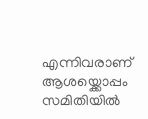എന്നിവരാണ് ആശയ്ക്കൊപ്പം സമിതിയിൽ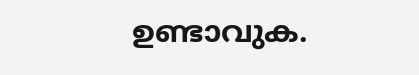ഉണ്ടാവുക.